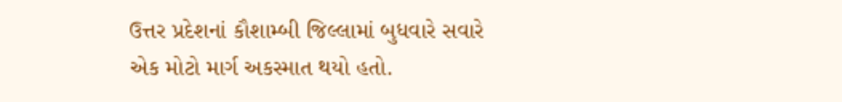ઉત્તર પ્રદેશનાં કૌશામ્બી જિલ્લામાં બુધવારે સવારે એક મોટો માર્ગ અકસ્માત થયો હતો.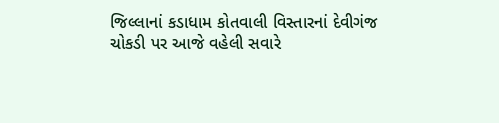જિલ્લાનાં કડાધામ કોતવાલી વિસ્તારનાં દેવીગંજ ચોકડી પર આજે વહેલી સવારે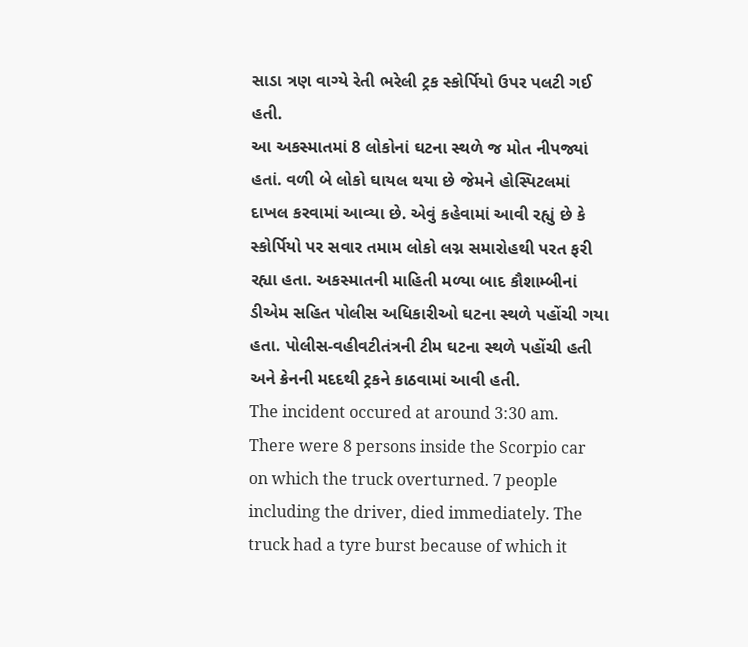સાડા ત્રણ વાગ્યે રેતી ભરેલી ટ્રક સ્કોર્પિયો ઉપર પલટી ગઈ હતી.
આ અકસ્માતમાં 8 લોકોનાં ઘટના સ્થળે જ મોત નીપજ્યાં હતાં. વળી બે લોકો ઘાયલ થયા છે જેમને હોસ્પિટલમાં દાખલ કરવામાં આવ્યા છે. એવું કહેવામાં આવી રહ્યું છે કે સ્કોર્પિયો પર સવાર તમામ લોકો લગ્ન સમારોહથી પરત ફરી રહ્યા હતા. અકસ્માતની માહિતી મળ્યા બાદ કૌશામ્બીનાં ડીએમ સહિત પોલીસ અધિકારીઓ ઘટના સ્થળે પહોંચી ગયા હતા. પોલીસ-વહીવટીતંત્રની ટીમ ઘટના સ્થળે પહોંચી હતી અને ક્રેનની મદદથી ટ્રકને કાઠવામાં આવી હતી.
The incident occured at around 3:30 am. There were 8 persons inside the Scorpio car on which the truck overturned. 7 people including the driver, died immediately. The truck had a tyre burst because of which it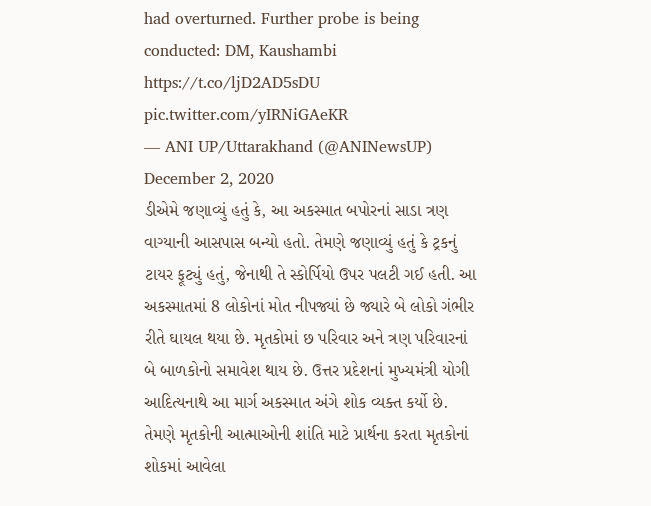had overturned. Further probe is being conducted: DM, Kaushambi https://t.co/ljD2AD5sDU pic.twitter.com/yIRNiGAeKR
— ANI UP/Uttarakhand (@ANINewsUP) December 2, 2020
ડીએમે જણાવ્યું હતું કે, આ અકસ્માત બપોરનાં સાડા ત્રણ વાગ્યાની આસપાસ બન્યો હતો. તેમણે જણાવ્યું હતું કે ટ્રકનું ટાયર ફૂટ્યું હતું, જેનાથી તે સ્કોર્પિયો ઉપર પલટી ગઈ હતી. આ અકસ્માતમાં 8 લોકોનાં મોત નીપજ્યાં છે જ્યારે બે લોકો ગંભીર રીતે ઘાયલ થયા છે. મૃતકોમાં છ પરિવાર અને ત્રણ પરિવારનાં બે બાળકોનો સમાવેશ થાય છે. ઉત્તર પ્રદેશનાં મુખ્યમંત્રી યોગી આદિત્યનાથે આ માર્ગ અકસ્માત અંગે શોક વ્યક્ત કર્યો છે. તેમણે મૃતકોની આત્માઓની શાંતિ માટે પ્રાર્થના કરતા મૃતકોનાં શોકમાં આવેલા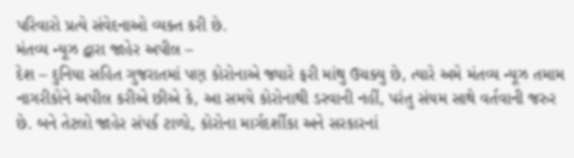પરિવારો પ્રત્યે સંવેદનાઓ વ્યક્ત કરી છે.
મંતવ્ય ન્યૂઝ દ્વારા જાહેર અપીલ –
દેશ – દુનિયા સહિત ગુજરાતમાં પણ કોરોનાએ જ્યારે ફરી માંથુ ઉચક્યુ છે, ત્યારે અમે મંતવ્ય ન્યૂઝ તમામ નાગરીકોને અપીલ કરીએ છીએ કે, આ સમયે કોરોનાથી ડરવાની નહીં, પરંતુ સંયમ સાથે વર્તવાની જરુર છે. બને તેટલો જાહેર સંપર્ક ટાળો, કોરોના માર્ગદર્શીકા અને સરકારનાં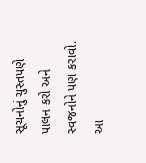સૂચનોનું ચુસ્તપણે પાલન કરો અને સ્વજનોને પણ કરાવો. આ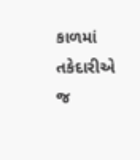કાળમાં તકેદારીએ જ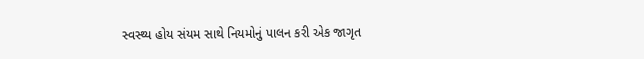સ્વસ્થ્ય હોય સંયમ સાથે નિયમોનું પાલન કરી એક જાગૃત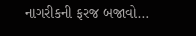નાગરીકની ફરજ બજાવો…